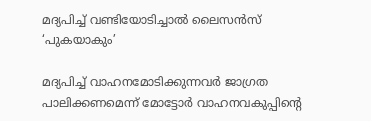മദ്യപിച്ച് വണ്ടിയോടിച്ചാൽ ലൈസൻസ് ‘പുകയാകും’

മദ്യപിച്ച് വാഹനമോടിക്കുന്നവർ ജാഗ്രത പാലിക്കണമെന്ന് മോട്ടോർ വാഹനവകുപ്പിന്റെ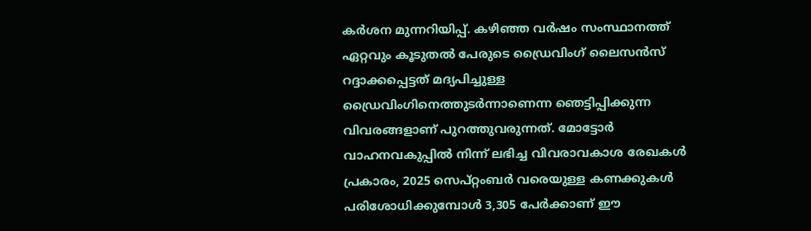കർശന മുന്നറിയിപ്പ്. കഴിഞ്ഞ വർഷം സംസ്ഥാനത്ത് ഏറ്റവും കൂടുതൽ പേരുടെ ഡ്രൈവിംഗ് ലൈസൻസ് റദ്ദാക്കപ്പെട്ടത് മദ്യപിച്ചുള്ള ഡ്രൈവിംഗിനെത്തുടർന്നാണെന്ന ഞെട്ടിപ്പിക്കുന്ന വിവരങ്ങളാണ് പുറത്തുവരുന്നത്. മോട്ടോർ വാഹനവകുപ്പിൽ നിന്ന് ലഭിച്ച വിവരാവകാശ രേഖകൾ പ്രകാരം, 2025 സെപ്റ്റംബർ വരെയുള്ള കണക്കുകൾ പരിശോധിക്കുമ്പോൾ 3,305 പേർക്കാണ് ഈ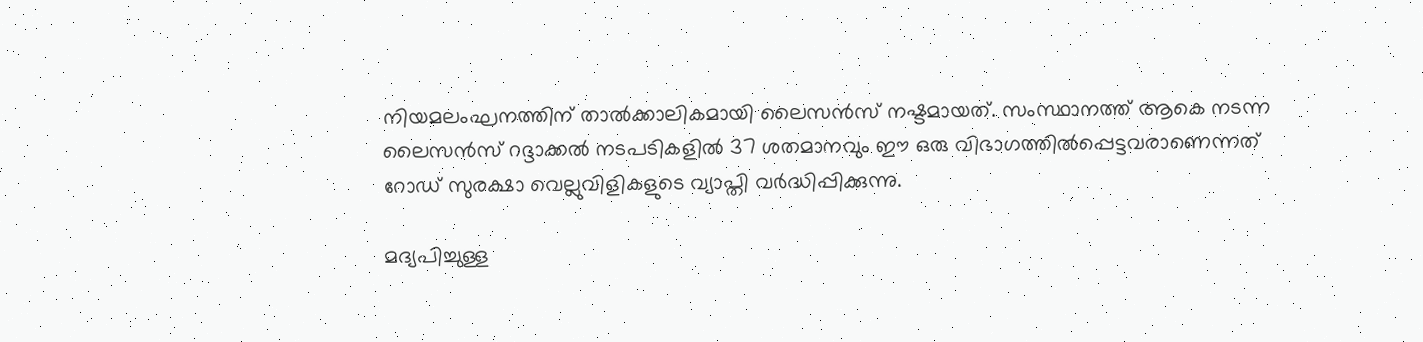നിയമലംഘനത്തിന് താൽക്കാലികമായി ലൈസൻസ് നഷ്ടമായത്. സംസ്ഥാനത്ത് ആകെ നടന്ന ലൈസൻസ് റദ്ദാക്കൽ നടപടികളിൽ 37 ശതമാനവും ഈ ഒരു വിഭാഗത്തിൽപ്പെട്ടവരാണെന്നത് റോഡ് സുരക്ഷാ വെല്ലുവിളികളുടെ വ്യാപ്തി വർദ്ധിപ്പിക്കുന്നു.

മദ്യപിച്ചുള്ള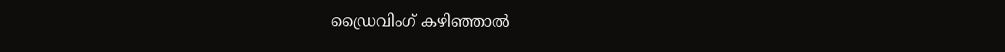ഡ്രൈവിംഗ് കഴിഞ്ഞാൽ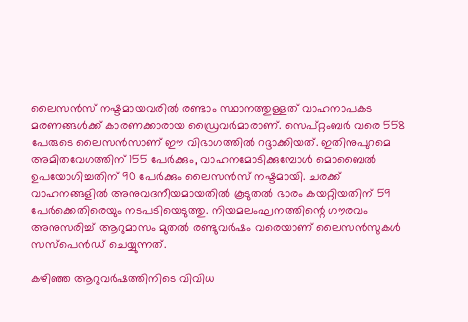ലൈസൻസ് നഷ്ടമായവരിൽ രണ്ടാം സ്ഥാനത്തുള്ളത് വാഹനാപകട മരണങ്ങൾക്ക് കാരണക്കാരായ ഡ്രൈവർമാരാണ്. സെപ്റ്റംബർ വരെ 558 പേരുടെ ലൈസൻസാണ് ഈ വിഭാഗത്തിൽ റദ്ദാക്കിയത്. ഇതിനുപുറമെ അമിതവേഗത്തിന് 155 പേർക്കും, വാഹനമോടിക്കുമ്പോൾ മൊബൈൽ ഉപയോഗിച്ചതിന് 90 പേർക്കും ലൈസൻസ് നഷ്ടമായി. ചരക്ക് വാഹനങ്ങളിൽ അനുവദനീയമായതിൽ കൂടുതൽ ഭാരം കയറ്റിയതിന് 59 പേർക്കെതിരെയും നടപടിയെടുത്തു. നിയമലംഘനത്തിന്റെ ഗൗരവം അനുസരിച്ച് ആറുമാസം മുതൽ രണ്ടുവർഷം വരെയാണ് ലൈസൻസുകൾ സസ്പെൻഡ് ചെയ്യുന്നത്.

കഴിഞ്ഞ ആറുവർഷത്തിനിടെ വിവിധ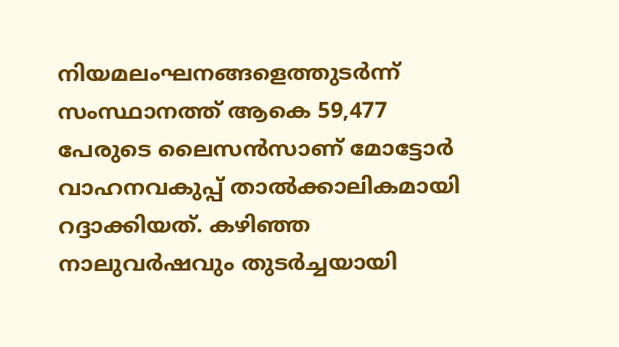നിയമലംഘനങ്ങളെത്തുടർന്ന് സംസ്ഥാനത്ത് ആകെ 59,477 പേരുടെ ലൈസൻസാണ് മോട്ടോർ വാഹനവകുപ്പ് താൽക്കാലികമായി റദ്ദാക്കിയത്. കഴിഞ്ഞ നാലുവർഷവും തുടർച്ചയായി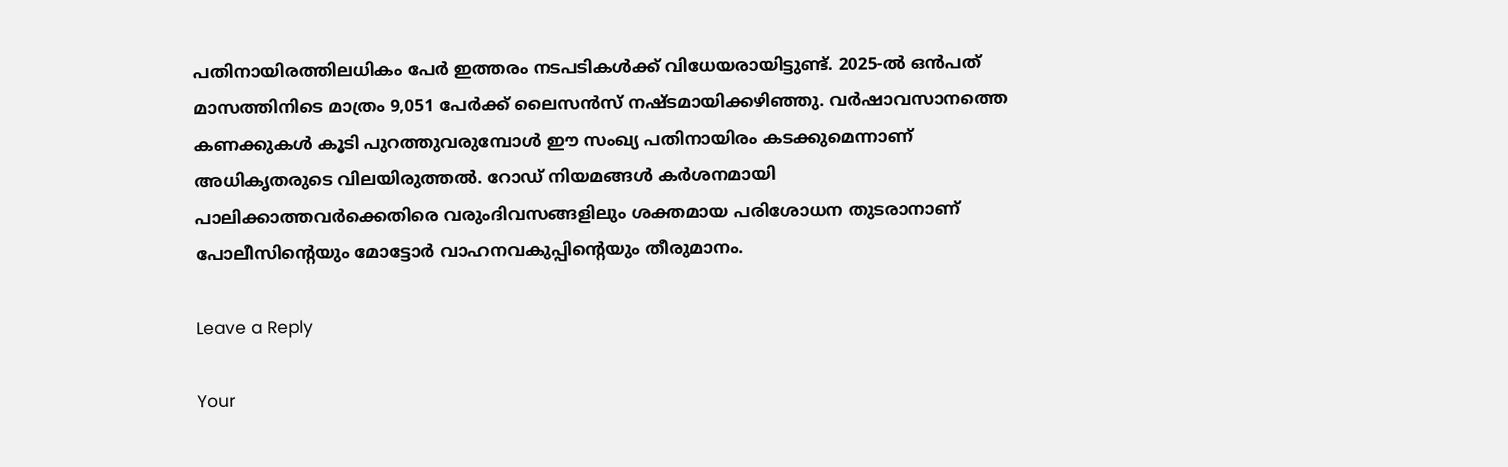പതിനായിരത്തിലധികം പേർ ഇത്തരം നടപടികൾക്ക് വിധേയരായിട്ടുണ്ട്. 2025-ൽ ഒൻപത് മാസത്തിനിടെ മാത്രം 9,051 പേർക്ക് ലൈസൻസ് നഷ്ടമായിക്കഴിഞ്ഞു. വർഷാവസാനത്തെ കണക്കുകൾ കൂടി പുറത്തുവരുമ്പോൾ ഈ സംഖ്യ പതിനായിരം കടക്കുമെന്നാണ് അധികൃതരുടെ വിലയിരുത്തൽ. റോഡ് നിയമങ്ങൾ കർശനമായി പാലിക്കാത്തവർക്കെതിരെ വരുംദിവസങ്ങളിലും ശക്തമായ പരിശോധന തുടരാനാണ് പോലീസിന്റെയും മോട്ടോർ വാഹനവകുപ്പിന്റെയും തീരുമാനം.

Leave a Reply

Your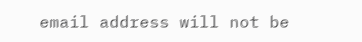email address will not be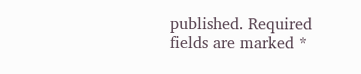published. Required fields are marked *